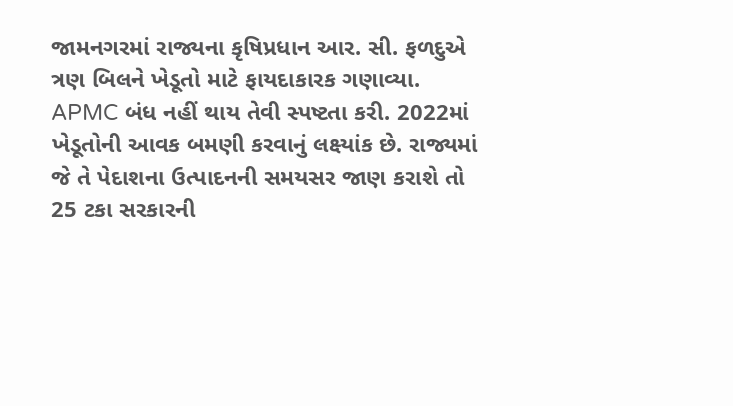જામનગરમાં રાજ્યના કૃષિપ્રધાન આર. સી. ફળદુએ ત્રણ બિલને ખેડૂતો માટે ફાયદાકારક ગણાવ્યા. APMC બંધ નહીં થાય તેવી સ્પષ્ટતા કરી. 2022માં ખેડૂતોની આવક બમણી કરવાનું લક્ષ્યાંક છે. રાજ્યમાં જે તે પેદાશના ઉત્પાદનની સમયસર જાણ કરાશે તો 25 ટકા સરકારની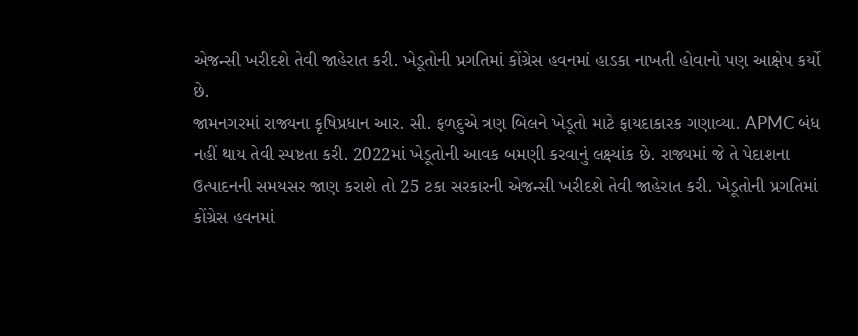એજન્સી ખરીદશે તેવી જાહેરાત કરી. ખેડૂતોની પ્રગતિમાં કોંગ્રેસ હવનમાં હાડકા નાખતી હોવાનો પણ આક્ષેપ કર્યો છે.
જામનગરમાં રાજ્યના કૃષિપ્રધાન આર. સી. ફળદુએ ત્રણ બિલને ખેડૂતો માટે ફાયદાકારક ગણાવ્યા. APMC બંધ નહીં થાય તેવી સ્પષ્ટતા કરી. 2022માં ખેડૂતોની આવક બમણી કરવાનું લક્ષ્યાંક છે. રાજ્યમાં જે તે પેદાશના ઉત્પાદનની સમયસર જાણ કરાશે તો 25 ટકા સરકારની એજન્સી ખરીદશે તેવી જાહેરાત કરી. ખેડૂતોની પ્રગતિમાં કોંગ્રેસ હવનમાં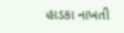હાડકા નાખતી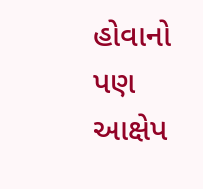હોવાનો પણ આક્ષેપ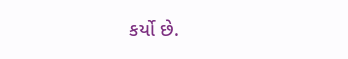કર્યો છે.